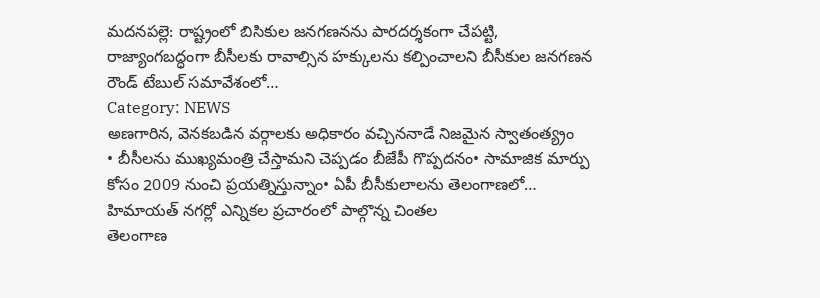మదనపల్లె: రాష్ట్రంలో బిసికుల జనగణనను పారదర్శకంగా చేపట్టి, రాజ్యాంగబద్ధంగా బీసీలకు రావాల్సిన హక్కులను కల్పించాలని బీసీకుల జనగణన రౌండ్ టేబుల్ సమావేశంలో…
Category: NEWS
అణగారిన, వెనకబడిన వర్గాలకు అధికారం వచ్చిననాడే నిజమైన స్వాతంత్య్రం
• బీసీలను ముఖ్యమంత్రి చేస్తామని చెప్పడం బీజేపీ గొప్పదనం• సామాజిక మార్పు కోసం 2009 నుంచి ప్రయత్నిస్తున్నాం• ఏపీ బీసీకులాలను తెలంగాణలో…
హిమాయత్ నగర్లో ఎన్నికల ప్రచారంలో పాల్గొన్న చింతల
తెలంగాణ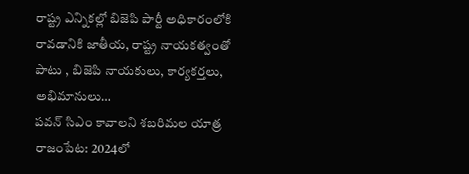రాష్ట్ర ఎన్నికల్లో బిజెపి పార్టీ అధికారంలోకి రావడానికి జాతీయ, రాష్ట్ర నాయకత్వంతో పాటు , బిజెపి నాయకులు, కార్యకర్తలు, అభిమానులు…
పవన్ సిఎం కావాలని శబరిమల యాత్ర
రాజంపేట: 2024లో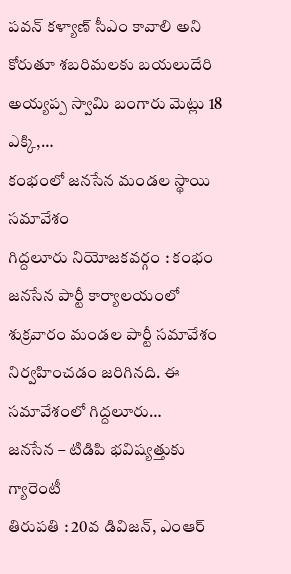పవన్ కళ్యాణ్ సీఎం కావాలి అని కోరుతూ శబరిమలకు బయలుదేరి అయ్యప్ప స్వామి బంగారు మెట్లు 18 ఎక్కి,…
కంభంలో జనసేన మండల స్థాయి సమావేశం
గిద్దలూరు నియోజకవర్గం : కంభం జనసేన పార్టీ కార్యాలయంలో శుక్రవారం మండల పార్టీ సమావేశం నిర్వహించడం జరిగినది. ఈ సమావేశంలో గిద్దలూరు…
జనసేన – టిడిపి భవిష్యత్తుకు గ్యారెంటీ
తిరుపతి : 20వ డివిజన్, ఎంఆర్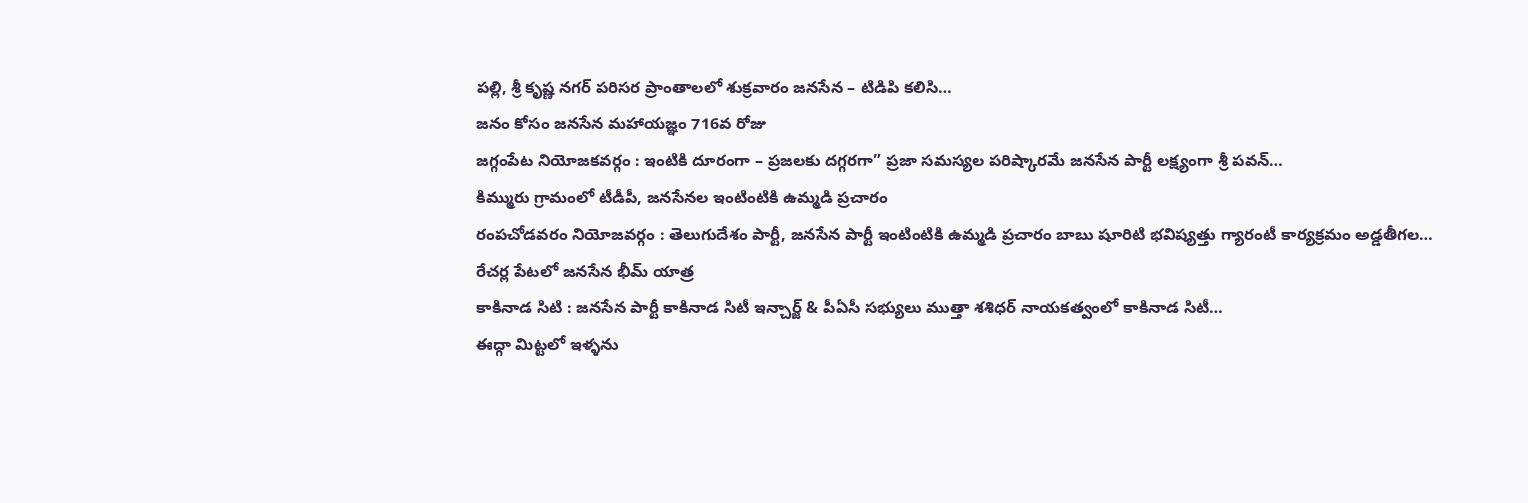పల్లి, శ్రీ కృష్ణ నగర్ పరిసర ప్రాంతాలలో శుక్రవారం జనసేన – టిడిపి కలిసి…
జనం కోసం జనసేన మహాయజ్ఞం 716వ రోజు
జగ్గంపేట నియోజకవర్గం : ఇంటికి దూరంగా – ప్రజలకు దగ్గరగా” ప్రజా సమస్యల పరిష్కారమే జనసేన పార్టీ లక్ష్యంగా శ్రీ పవన్…
కిమ్మురు గ్రామంలో టీడీపీ, జనసేనల ఇంటింటికి ఉమ్మడి ప్రచారం
రంపచోడవరం నియోజవర్గం : తెలుగుదేశం పార్టీ, జనసేన పార్టీ ఇంటింటికి ఉమ్మడి ప్రచారం బాబు షూరిటి భవిష్యత్తు గ్యారంటీ కార్యక్రమం అడ్డతీగల…
రేచర్ల పేటలో జనసేన భీమ్ యాత్ర
కాకినాడ సిటి : జనసేన పార్టీ కాకినాడ సిటీ ఇన్చార్జ్ & పీఏసీ సభ్యులు ముత్తా శశిధర్ నాయకత్వంలో కాకినాడ సిటీ…
ఈద్గా మిట్టలో ఇళ్ళను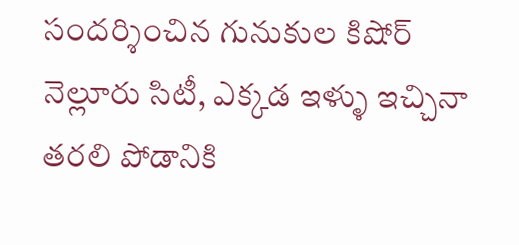సందర్శించిన గునుకుల కిషోర్
నెల్లూరు సిటీ, ఎక్కడ ఇళ్ళు ఇచ్చినా తరలి పోడానికి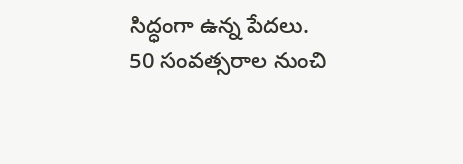సిద్ధంగా ఉన్న పేదలు. 50 సంవత్సరాల నుంచి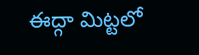ఈద్గా మిట్టలో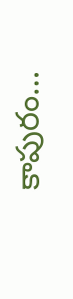కాపురం…